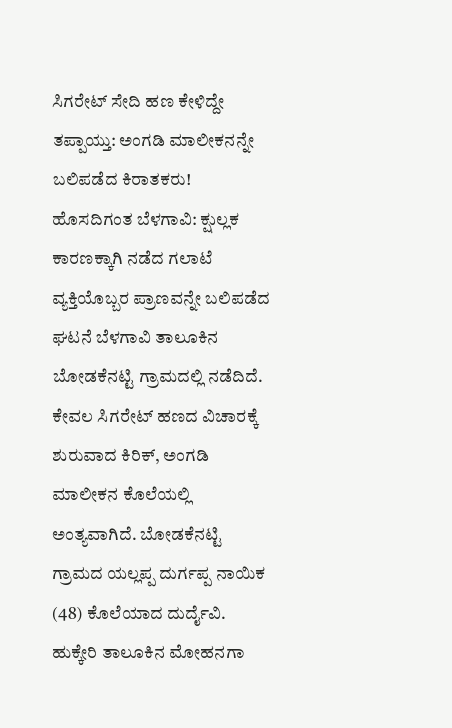ಸಿಗರೇಟ್ ಸೇದಿ ಹಣ ಕೇಳಿದ್ದೇ ತಪ್ಪಾಯ್ತು: ಅಂಗಡಿ ಮಾಲೀಕನನ್ನೇ ಬಲಿಪಡೆದ ಕಿರಾತಕರು!
ಹೊಸದಿಗಂತ ಬೆಳಗಾವಿ: ಕ್ಷುಲ್ಲಕ ಕಾರಣಕ್ಕಾಗಿ ನಡೆದ ಗಲಾಟೆ ವ್ಯಕ್ತಿಯೊಬ್ಬರ ಪ್ರಾಣವನ್ನೇ ಬಲಿಪಡೆದ ಘಟನೆ ಬೆಳಗಾವಿ ತಾಲೂಕಿನ ಬೋಡಕೆನಟ್ಟಿ ಗ್ರಾಮದಲ್ಲಿ ನಡೆದಿದೆ. ಕೇವಲ ಸಿಗರೇಟ್ ಹಣದ ವಿಚಾರಕ್ಕೆ ಶುರುವಾದ ಕಿರಿಕ್, ಅಂಗಡಿ ಮಾಲೀಕನ ಕೊಲೆಯಲ್ಲಿ ಅಂತ್ಯವಾಗಿದೆ. ಬೋಡಕೆನಟ್ಟಿ ಗ್ರಾಮದ ಯಲ್ಲಪ್ಪ ದುರ್ಗಪ್ಪ ನಾಯಿಕ (48) ಕೊಲೆಯಾದ ದುರ್ದೈವಿ. ಹುಕ್ಕೇರಿ ತಾಲೂಕಿನ ಮೋಹನಗಾ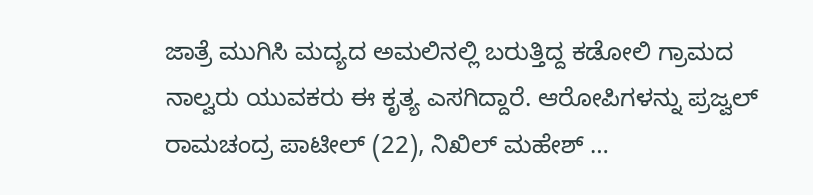ಜಾತ್ರೆ ಮುಗಿಸಿ ಮದ್ಯದ ಅಮಲಿನಲ್ಲಿ ಬರುತ್ತಿದ್ದ ಕಡೋಲಿ ಗ್ರಾಮದ ನಾಲ್ವರು ಯುವಕರು ಈ ಕೃತ್ಯ ಎಸಗಿದ್ದಾರೆ. ಆರೋಪಿಗಳನ್ನು ಪ್ರಜ್ವಲ್ ರಾಮಚಂದ್ರ ಪಾಟೀಲ್ (22), ನಿಖಿಲ್ ಮಹೇಶ್ …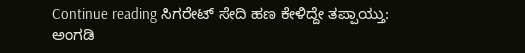Continue reading ಸಿಗರೇಟ್ ಸೇದಿ ಹಣ ಕೇಳಿದ್ದೇ ತಪ್ಪಾಯ್ತು: ಅಂಗಡಿ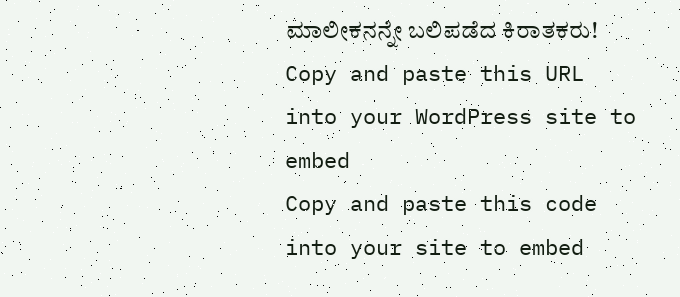ಮಾಲೀಕನನ್ನೇ ಬಲಿಪಡೆದ ಕಿರಾತಕರು!
Copy and paste this URL into your WordPress site to embed
Copy and paste this code into your site to embed